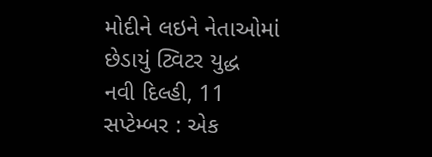મોદીને લઇને નેતાઓમાં છેડાયું ટ્વિટર યુદ્ધ
નવી દિલ્હી, 11 સપ્ટેમ્બર : એક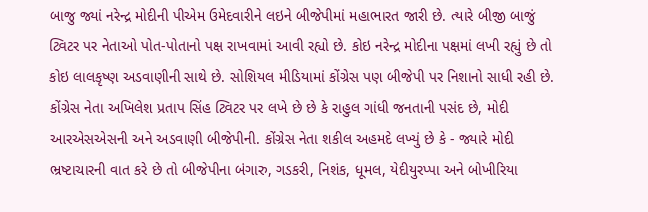બાજુ જ્યાં નરેન્દ્ર મોદીની પીએમ ઉમેદવારીને લઇને બીજેપીમાં મહાભારત જારી છે. ત્યારે બીજી બાજું ટ્વિટર પર નેતાઓ પોત-પોતાનો પક્ષ રાખવામાં આવી રહ્યો છે. કોઇ નરેન્દ્ર મોદીના પક્ષમાં લખી રહ્યું છે તો કોઇ લાલકૃષ્ણ અડવાણીની સાથે છે. સોશિયલ મીડિયામાં કોંગ્રેસ પણ બીજેપી પર નિશાનો સાધી રહી છે.
કોંગ્રેસ નેતા અખિલેશ પ્રતાપ સિંહ ટ્વિટર પર લખે છે છે કે રાહુલ ગાંધી જનતાની પસંદ છે, મોદી આરએસએસની અને અડવાણી બીજેપીની. કોંગ્રેસ નેતા શકીલ અહમદે લખ્યું છે કે - જ્યારે મોદી ભ્રષ્ટાચારની વાત કરે છે તો બીજેપીના બંગારુ, ગડકરી, નિશંક, ધૂમલ, યેદીયુરપ્પા અને બોખીરિયા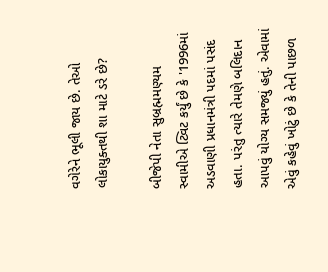વગેરેને ભૂલી જાય છે. તેઓ લોકાયુક્તથી શા માટે ડરે છે?

બીજેપી નેતા સુબ્રહ્મમણ્યમ સ્વામીએ ટ્વિટ કર્યું છે કે '1996માં અડવાણી પ્રધાનમંત્રી પદમાં પસંદ હતા. પરંતુ ત્યારે તેમણે બલિદાન આપવું યોગ્ય સમજ્યું હતું. એવામાં એવું કહેવું ખોટું છે કે તેની પાછળ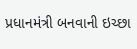પ્રધાનમંત્રી બનવાની ઇચ્છા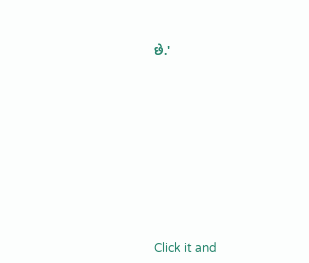છે.'












Click it and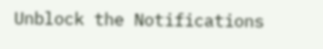Unblock the Notifications